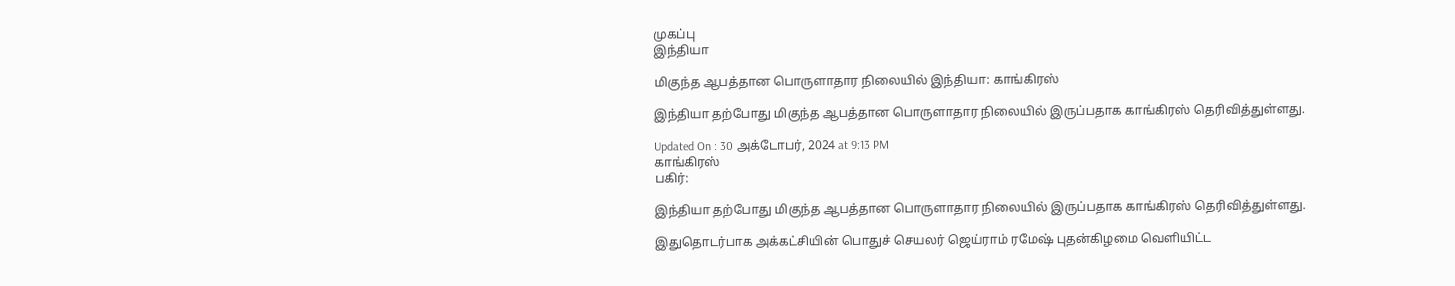முகப்பு
இந்தியா

மிகுந்த ஆபத்தான பொருளாதார நிலையில் இந்தியா: காங்கிரஸ்

இந்தியா தற்போது மிகுந்த ஆபத்தான பொருளாதார நிலையில் இருப்பதாக காங்கிரஸ் தெரிவித்துள்ளது.

Updated On : 30 அக்டோபர், 2024 at 9:13 PM
காங்கிரஸ்
பகிர்:

இந்தியா தற்போது மிகுந்த ஆபத்தான பொருளாதார நிலையில் இருப்பதாக காங்கிரஸ் தெரிவித்துள்ளது.

இதுதொடர்பாக அக்கட்சியின் பொதுச் செயலர் ஜெய்ராம் ரமேஷ் புதன்கிழமை வெளியிட்ட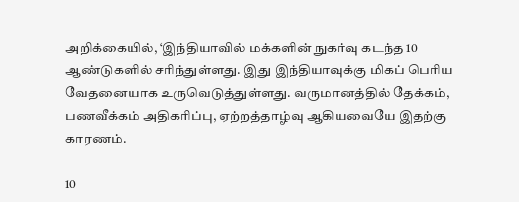அறிக்கையில், ‘இந்தியாவில் மக்களின் நுகர்வு கடந்த 10 ஆண்டுகளில் சரிந்துள்ளது. இது இந்தியாவுக்கு மிகப் பெரிய வேதனையாக உருவெடுத்துள்ளது. வருமானத்தில் தேக்கம், பணவீக்கம் அதிகரிப்பு, ஏற்றத்தாழ்வு ஆகியவையே இதற்கு காரணம்.

10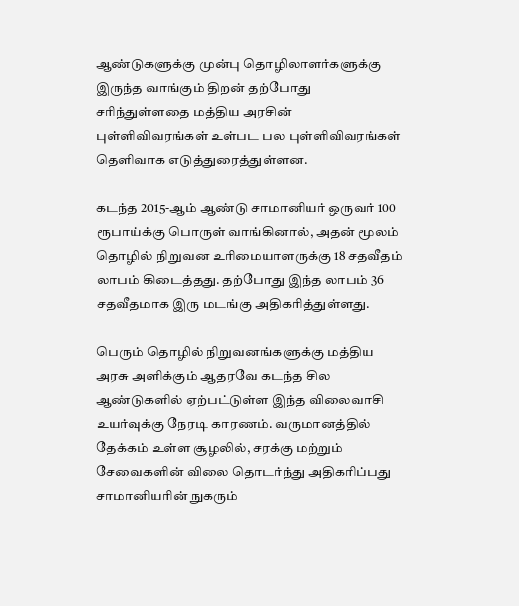ஆண்டுகளுக்கு முன்பு தொழிலாளர்களுக்கு இருந்த வாங்கும் திறன் தற்போது சரிந்துள்ளதை மத்திய அரசின் புள்ளிவிவரங்கள் உள்பட பல புள்ளிவிவரங்கள் தெளிவாக எடுத்துரைத்துள்ளன.

கடந்த 2015-ஆம் ஆண்டு சாமானியர் ஒருவர் 100 ரூபாய்க்கு பொருள் வாங்கினால், அதன் மூலம் தொழில் நிறுவன உரிமையாளருக்கு 18 சதவீதம் லாபம் கிடைத்தது. தற்போது இந்த லாபம் 36 சதவீதமாக இரு மடங்கு அதிகரித்துள்ளது.

பெரும் தொழில் நிறுவனங்களுக்கு மத்திய அரசு அளிக்கும் ஆதரவே கடந்த சில ஆண்டுகளில் ஏற்பட்டுள்ள இந்த விலைவாசி உயர்வுக்கு நேரடி காரணம். வருமானத்தில் தேக்கம் உள்ள சூழலில், சரக்கு மற்றும் சேவைகளின் விலை தொடர்ந்து அதிகரிப்பது சாமானியரின் நுகரும்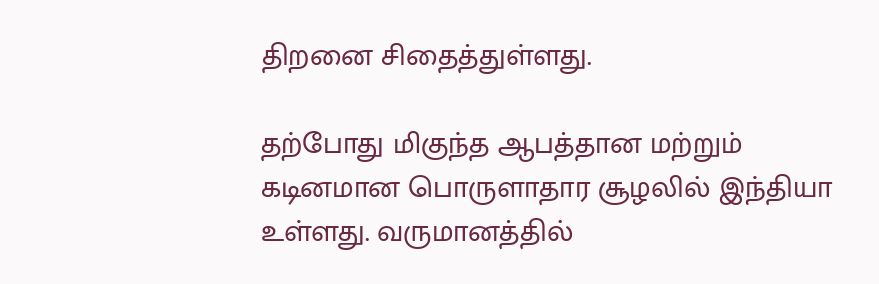திறனை சிதைத்துள்ளது.

தற்போது மிகுந்த ஆபத்தான மற்றும் கடினமான பொருளாதார சூழலில் இந்தியா உள்ளது. வருமானத்தில்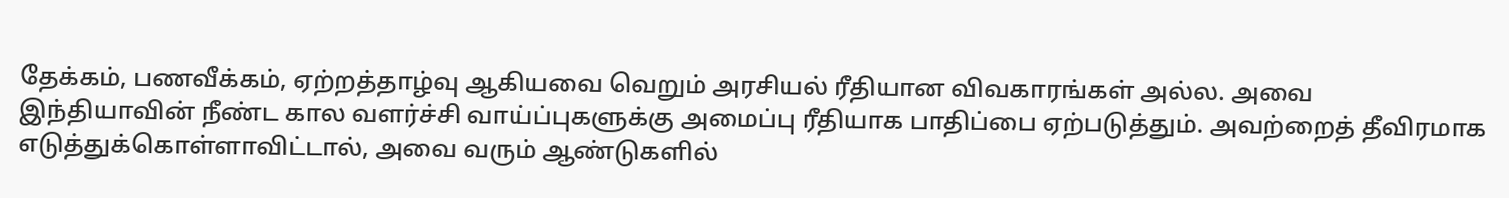தேக்கம், பணவீக்கம், ஏற்றத்தாழ்வு ஆகியவை வெறும் அரசியல் ரீதியான விவகாரங்கள் அல்ல. அவை இந்தியாவின் நீண்ட கால வளர்ச்சி வாய்ப்புகளுக்கு அமைப்பு ரீதியாக பாதிப்பை ஏற்படுத்தும். அவற்றைத் தீவிரமாக எடுத்துக்கொள்ளாவிட்டால், அவை வரும் ஆண்டுகளில்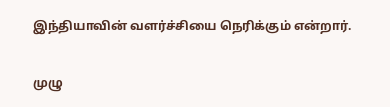இந்தியாவின் வளர்ச்சியை நெரிக்கும் என்றார்.

முழு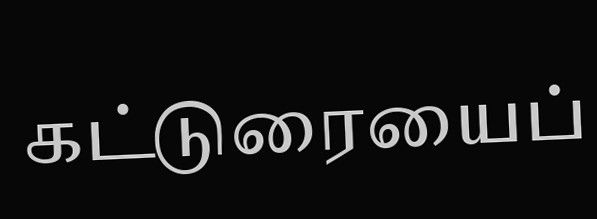கட்டுரையைப்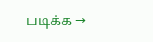படிக்க →